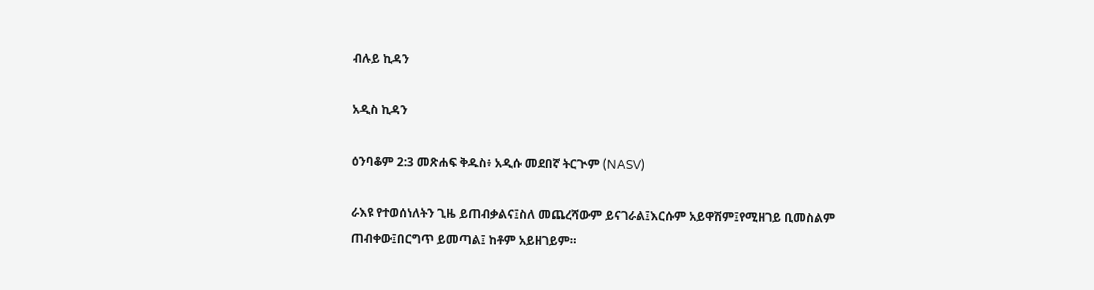ብሉይ ኪዳን

አዲስ ኪዳን

ዕንባቆም 2:3 መጽሐፍ ቅዱስ፥ አዲሱ መደበኛ ትርጒም (NASV)

ራእዩ የተወሰነለትን ጊዜ ይጠብቃልና፤ስለ መጨረሻውም ይናገራል፤እርሱም አይዋሽም፤የሚዘገይ ቢመስልም ጠብቀው፤በርግጥ ይመጣል፤ ከቶም አይዘገይም።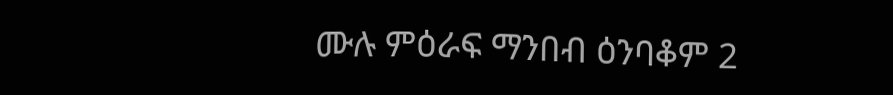ሙሉ ምዕራፍ ማንበብ ዕንባቆም 2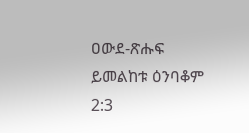ዐውደ-ጽሑፍ ይመልከቱ ዕንባቆም 2:3